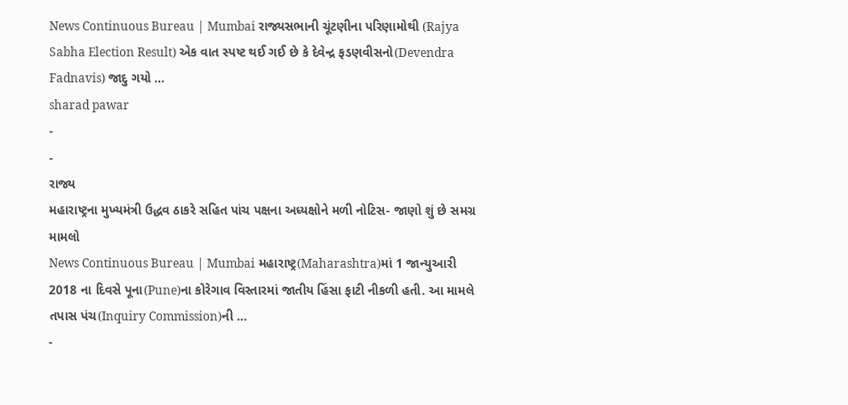News Continuous Bureau | Mumbai રાજ્યસભાની ચૂંટણીના પરિણામોથી (Rajya Sabha Election Result) એક વાત સ્પષ્ટ થઈ ગઈ છે કે દેવેન્દ્ર ફડણવીસનો(Devendra Fadnavis) જાદુ ગયો …
sharad pawar
-
-
રાજ્ય
મહારાષ્ટ્રના મુખ્યમંત્રી ઉદ્ધવ ઠાકરે સહિત પાંચ પક્ષના અધ્યક્ષોને મળી નોટિસ- જાણો શું છે સમગ્ર મામલો
News Continuous Bureau | Mumbai મહારાષ્ટ્ર(Maharashtra)માં 1 જાન્યુઆરી 2018 ના દિવસે પૂના(Pune)ના કોરેગાવ વિસ્તારમાં જાતીય હિંસા ફાટી નીકળી હતી. આ મામલે તપાસ પંચ(Inquiry Commission)ની …
-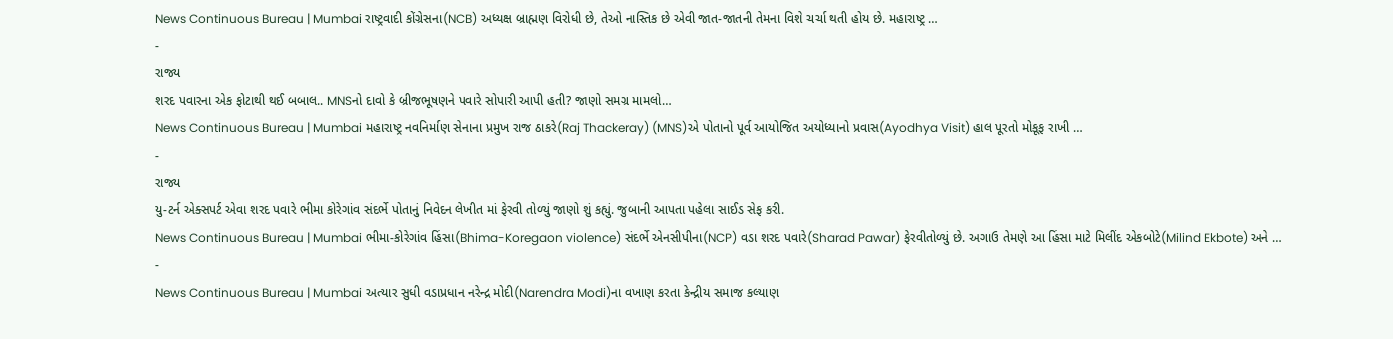News Continuous Bureau | Mumbai રાષ્ટ્રવાદી કોંગ્રેસના(NCB) અધ્યક્ષ બ્રાહ્મણ વિરોધી છે, તેઓ નાસ્તિક છે એવી જાત-જાતની તેમના વિશે ચર્ચા થતી હોય છે. મહારાષ્ટ્ર …
-
રાજ્ય
શરદ પવારના એક ફોટાથી થઈ બબાલ.. MNSનો દાવો કે બ્રીજભૂષણને પવારે સોપારી આપી હતી? જાણો સમગ્ર મામલો…
News Continuous Bureau | Mumbai મહારાષ્ટ્ર નવનિર્માણ સેનાના પ્રમુખ રાજ ઠાકરે(Raj Thackeray) (MNS)એ પોતાનો પૂર્વ આયોજિત અયોધ્યાનો પ્રવાસ(Ayodhya Visit) હાલ પૂરતો મોકૂફ રાખી …
-
રાજ્ય
યુ-ટર્ન એક્સપર્ટ એવા શરદ પવારે ભીમા કોરેગાંવ સંદર્ભે પોતાનું નિવેદન લેખીત માં ફેરવી તોળ્યું જાણો શું કહ્યું. જુબાની આપતા પહેલા સાઈડ સેફ કરી.
News Continuous Bureau | Mumbai ભીમા-કોરેગાંવ હિંસા(Bhima-Koregaon violence) સંદર્ભે એનસીપીના(NCP) વડા શરદ પવારે(Sharad Pawar) ફેરવીતોળ્યું છે. અગાઉ તેમણે આ હિંસા માટે મિલીંદ એકબોટે(Milind Ekbote) અને …
-
News Continuous Bureau | Mumbai અત્યાર સુધી વડાપ્રધાન નરેન્દ્ર મોદી(Narendra Modi)ના વખાણ કરતા કેન્દ્રીય સમાજ કલ્યાણ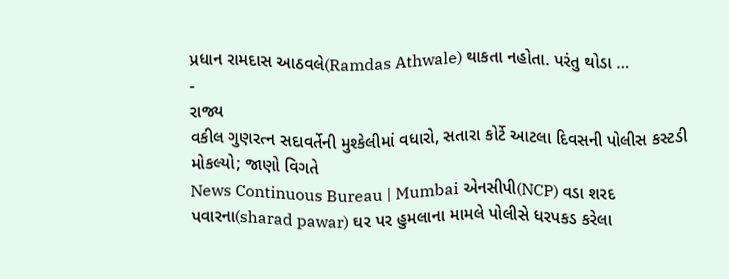પ્રધાન રામદાસ આઠવલે(Ramdas Athwale) થાકતા નહોતા. પરંતુ થોડા …
-
રાજ્ય
વકીલ ગુણરત્ન સદાવર્તેની મુશ્કેલીમાં વધારો, સતારા કોર્ટે આટલા દિવસની પોલીસ કસ્ટડી મોકલ્યો; જાણો વિગતે
News Continuous Bureau | Mumbai એનસીપી(NCP) વડા શરદ પવારના(sharad pawar) ઘર પર હુમલાના મામલે પોલીસે ધરપકડ કરેલા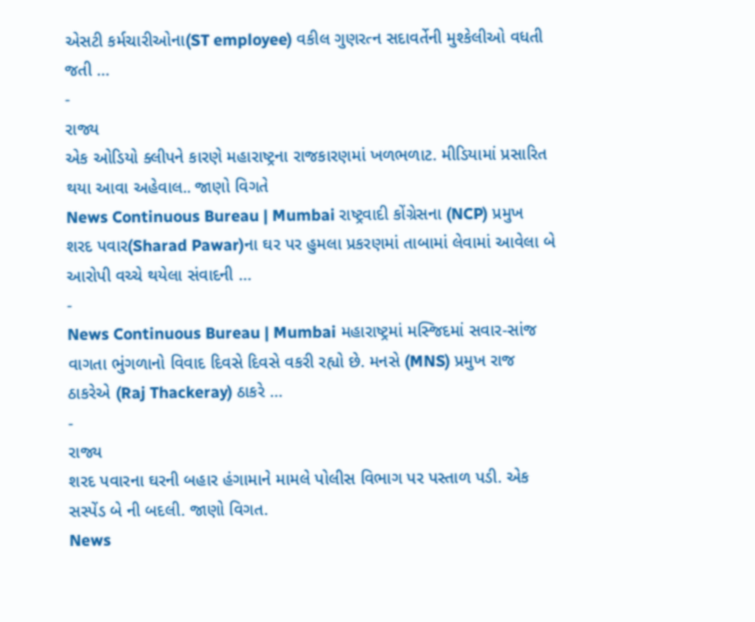એસટી કર્મચારીઓના(ST employee) વકીલ ગુણરત્ન સદાવર્તેની મુશ્કેલીઓ વધતી જતી …
-
રાજ્ય
એક ઓડિયો ક્લીપને કારણે મહારાષ્ટ્રના રાજકારણમાં ખળભળાટ. મીડિયામાં પ્રસારિત થયા આવા અહેવાલ.. જાણો વિગતે
News Continuous Bureau | Mumbai રાષ્ટ્રવાદી કોંગ્રેસના (NCP) પ્રમુખ શરદ પવાર(Sharad Pawar)ના ઘર પર હુમલા પ્રકરણમાં તાબામાં લેવામાં આવેલા બે આરોપી વચ્ચે થયેલા સંવાદની …
-
News Continuous Bureau | Mumbai મહારાષ્ટ્રમાં મસ્જિદમાં સવાર-સાંજ વાગતા ભુંગળાનો વિવાદ દિવસે દિવસે વકરી રહ્યો છે. મનસે (MNS) પ્રમુખ રાજ ઠાકરેએ (Raj Thackeray) ઠાકરે …
-
રાજ્ય
શરદ પવારના ઘરની બહાર હંગામાને મામલે પોલીસ વિભાગ પર પસ્તાળ પડી. એક સસ્પેંડ બે ની બદલી. જાણો વિગત.
News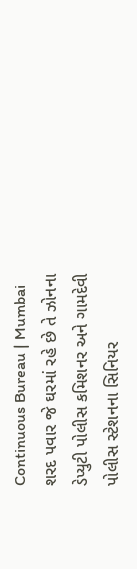Continuous Bureau | Mumbai શરદ પવાર જે ઘરમાં રહે છે તે ઝોનના ડેપ્યુટી પોલીસ કમિશનર અને ગામદેવી પોલીસ સ્ટેશનના સિનિયર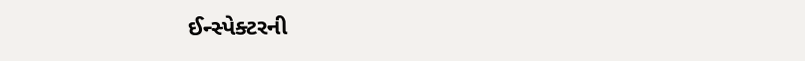ઈન્સ્પેક્ટરની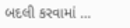બદલી કરવામાં …